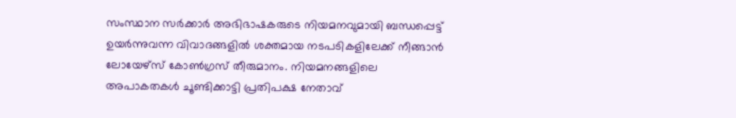സംസ്ഥാന സർക്കാർ അഭിഭാഷകരുടെ നിയമനവുമായി ബന്ധപ്പെട്ട് ഉയർന്നുവന്ന വിവാദങ്ങളിൽ ശക്തമായ നടപടികളിലേക്ക് നീങ്ങാൻ ലോയേഴ്സ് കോൺഗ്രസ് തീരുമാനം. നിയമനങ്ങളിലെ അപാകതകൾ ചൂണ്ടിക്കാട്ടി പ്രതിപക്ഷ നേതാവ്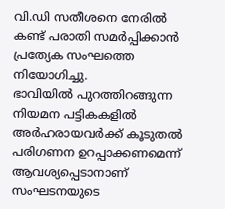വി.ഡി സതീശനെ നേരിൽ കണ്ട് പരാതി സമർപ്പിക്കാൻ പ്രത്യേക സംഘത്തെ നിയോഗിച്ചു.
ഭാവിയിൽ പുറത്തിറങ്ങുന്ന നിയമന പട്ടികകളിൽ അർഹരായവർക്ക് കൂടുതൽ പരിഗണന ഉറപ്പാക്കണമെന്ന് ആവശ്യപ്പെടാനാണ് സംഘടനയുടെ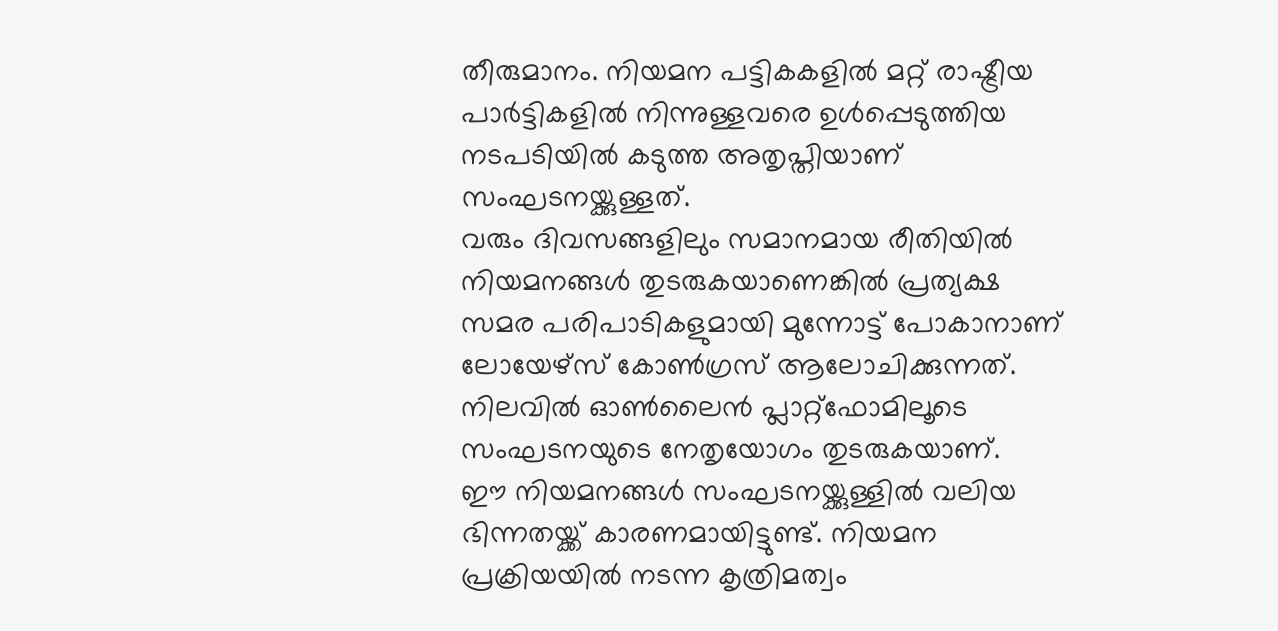തീരുമാനം. നിയമന പട്ടികകളിൽ മറ്റ് രാഷ്ട്രീയ പാർട്ടികളിൽ നിന്നുള്ളവരെ ഉൾപ്പെടുത്തിയ നടപടിയിൽ കടുത്ത അതൃപ്തിയാണ് സംഘടനയ്ക്കുള്ളത്.
വരും ദിവസങ്ങളിലും സമാനമായ രീതിയിൽ നിയമനങ്ങൾ തുടരുകയാണെങ്കിൽ പ്രത്യക്ഷ സമര പരിപാടികളുമായി മുന്നോട്ട് പോകാനാണ് ലോയേഴ്സ് കോൺഗ്രസ് ആലോചിക്കുന്നത്. നിലവിൽ ഓൺലൈൻ പ്ലാറ്റ്ഫോമിലൂടെ സംഘടനയുടെ നേതൃയോഗം തുടരുകയാണ്.
ഈ നിയമനങ്ങൾ സംഘടനയ്ക്കുള്ളിൽ വലിയ ഭിന്നതയ്ക്ക് കാരണമായിട്ടുണ്ട്. നിയമന പ്രക്രിയയിൽ നടന്ന കൃത്രിമത്വം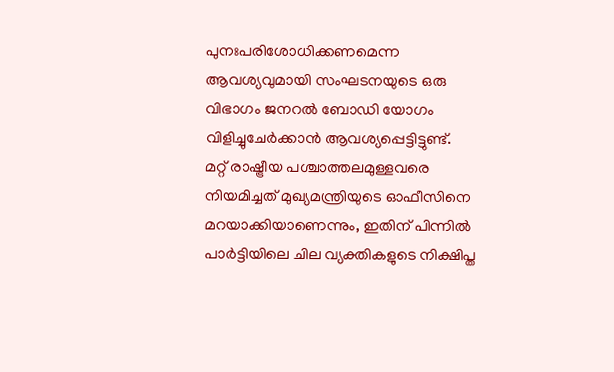പുനഃപരിശോധിക്കണമെന്ന ആവശ്യവുമായി സംഘടനയുടെ ഒരു വിഭാഗം ജനറൽ ബോഡി യോഗം വിളിച്ചുചേർക്കാൻ ആവശ്യപ്പെട്ടിട്ടുണ്ട്.
മറ്റ് രാഷ്ട്രീയ പശ്ചാത്തലമുള്ളവരെ നിയമിച്ചത് മുഖ്യമന്ത്രിയുടെ ഓഫീസിനെ മറയാക്കിയാണെന്നും, ഇതിന് പിന്നിൽ പാർട്ടിയിലെ ചില വ്യക്തികളുടെ നിക്ഷിപ്ത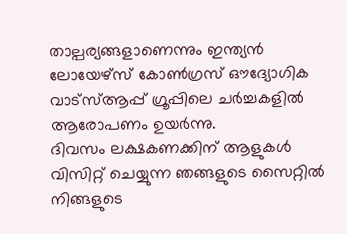താല്പര്യങ്ങളാണെന്നും ഇന്ത്യൻ ലോയേഴ്സ് കോൺഗ്രസ് ഔദ്യോഗിക വാട്സ്ആപ്പ് ഗ്രൂപ്പിലെ ചർച്ചകളിൽ ആരോപണം ഉയർന്നു.
ദിവസം ലക്ഷകണക്കിന് ആളുകൾ വിസിറ്റ് ചെയ്യുന്ന ഞങ്ങളുടെ സൈറ്റിൽ നിങ്ങളുടെ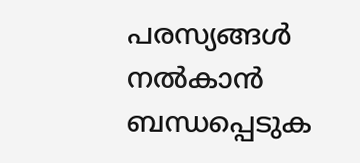പരസ്യങ്ങൾ നൽകാൻ ബന്ധപ്പെടുക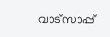വാട്സാപ്പ്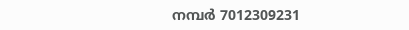നമ്പർ 7012309231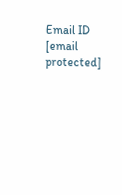Email ID [email protected]